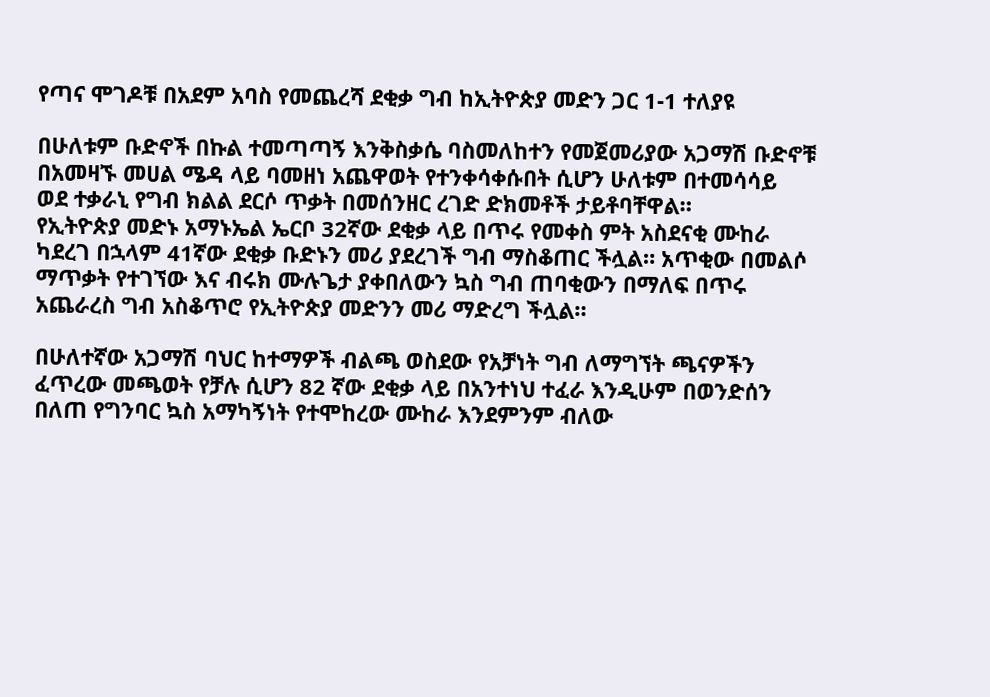የጣና ሞገዶቹ በአደም አባስ የመጨረሻ ደቂቃ ግብ ከኢትዮጵያ መድን ጋር 1-1 ተለያዩ

በሁለቱም ቡድኖች በኩል ተመጣጣኝ እንቅስቃሴ ባስመለከተን የመጀመሪያው አጋማሽ ቡድኖቹ በአመዛኙ መሀል ሜዳ ላይ ባመዘነ አጨዋወት የተንቀሳቀሱበት ሲሆን ሁለቱም በተመሳሳይ
ወደ ተቃራኒ የግብ ክልል ደርሶ ጥቃት በመሰንዘር ረገድ ድክመቶች ታይቶባቸዋል።
የኢትዮጵያ መድኑ አማኑኤል ኤርቦ 32ኛው ደቂቃ ላይ በጥሩ የመቀስ ምት አስደናቂ ሙከራ ካደረገ በኋላም 41ኛው ደቂቃ ቡድኑን መሪ ያደረገች ግብ ማስቆጠር ችሏል። አጥቂው በመልሶ ማጥቃት የተገኘው እና ብሩክ ሙሉጌታ ያቀበለውን ኳስ ግብ ጠባቂውን በማለፍ በጥሩ አጨራረስ ግብ አስቆጥሮ የኢትዮጵያ መድንን መሪ ማድረግ ችሏል።

በሁለተኛው አጋማሽ ባህር ከተማዎች ብልጫ ወስደው የአቻነት ግብ ለማግኘት ጫናዎችን ፈጥረው መጫወት የቻሉ ሲሆን 82 ኛው ደቂቃ ላይ በአንተነህ ተፈራ እንዲሁም በወንድሰን በለጠ የግንባር ኳስ አማካኝነት የተሞከረው ሙከራ እንደምንም ብለው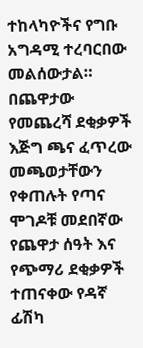ተከላካዮችና የግቡ አግዳሚ ተረባርበው መልሰውታል።
በጨዋታው የመጨረሻ ደቂቃዎች እጅግ ጫና ፈጥረው መጫወታቸውን የቀጠሉት የጣና ሞገዶቹ መደበኛው የጨዋታ ሰዓት እና የጭማሪ ደቂቃዎች ተጠናቀው የዳኛ ፊሽካ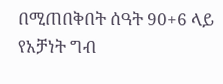በሚጠበቅበት ሰዓት 90+6 ላይ የአቻነት ግብ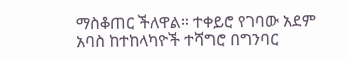ማስቆጠር ችለዋል። ተቀይሮ የገባው አደም አባስ ከተከላካዮች ተሻግሮ በግንባር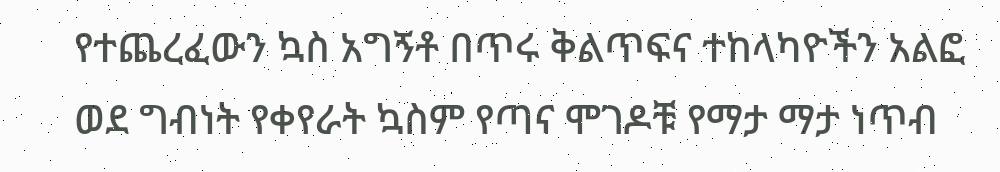የተጨረፈውን ኳስ አግኝቶ በጥሩ ቅልጥፍና ተከላካዮችን አልፎ ወደ ግብነት የቀየራት ኳስም የጣና ሞገዶቹ የማታ ማታ ነጥብ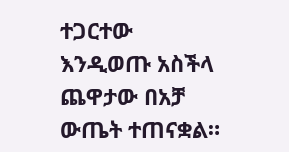ተጋርተው እንዲወጡ አስችላ ጨዋታው በአቻ ውጤት ተጠናቋል።